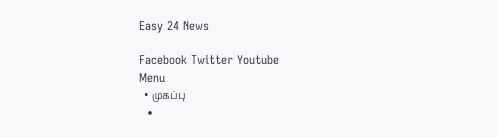Easy 24 News

Facebook Twitter Youtube
Menu
  • முகப்பு
  •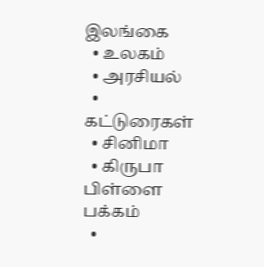இலங்கை
  • உலகம்
  • அரசியல்
  • கட்டுரைகள்
  • சினிமா
  • கிருபா பிள்ளை பக்கம்
  •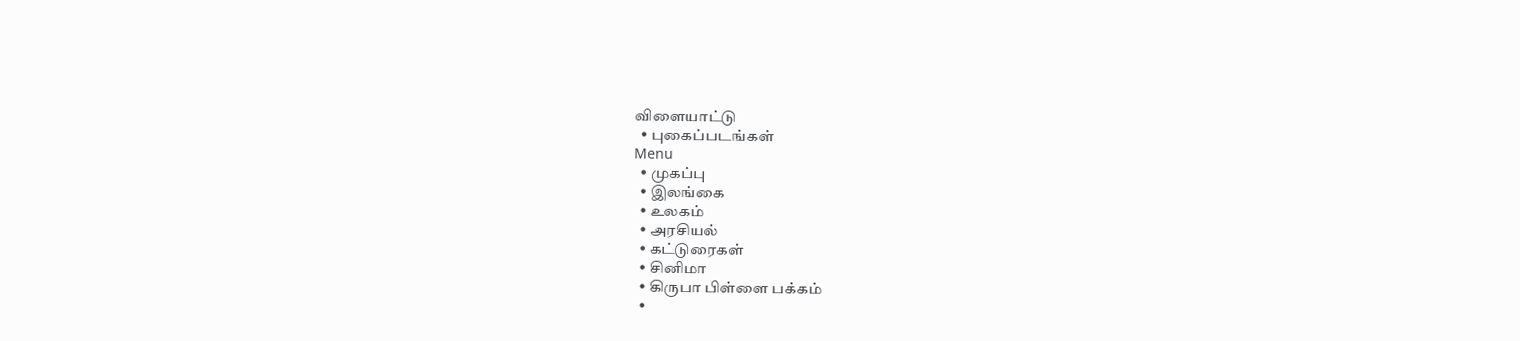விளையாட்டு
  • புகைப்படங்கள்
Menu
  • முகப்பு
  • இலங்கை
  • உலகம்
  • அரசியல்
  • கட்டுரைகள்
  • சினிமா
  • கிருபா பிள்ளை பக்கம்
  •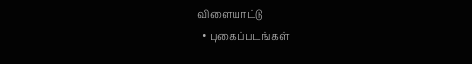விளையாட்டு
  • புகைப்படங்கள்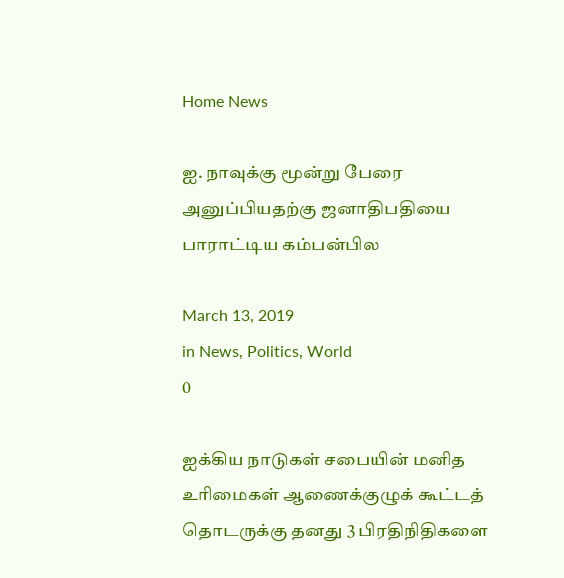Home News

ஐ. நாவுக்கு மூன்று பேரை அனுப்பியதற்கு ஜனாதிபதியை பாராட்டிய கம்பன்பில

March 13, 2019
in News, Politics, World
0

ஐக்கிய நாடுகள் சபையின் மனித உரிமைகள் ஆணைக்குழுக் கூட்டத் தொடருக்கு தனது 3 பிரதிநிதிகளை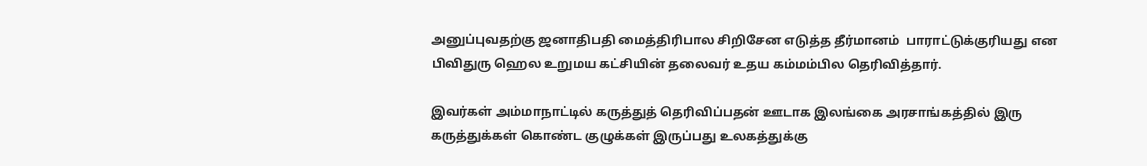அனுப்புவதற்கு ஜனாதிபதி மைத்திரிபால சிறிசேன எடுத்த தீர்மானம்  பாராட்டுக்குரியது என பிவிதுரு ஹெல உறுமய கட்சியின் தலைவர் உதய கம்மம்பில தெரிவித்தார்.

இவர்கள் அம்மாநாட்டில் கருத்துத் தெரிவிப்பதன் ஊடாக இலங்கை அரசாங்கத்தில் இரு கருத்துக்கள் கொண்ட குழுக்கள் இருப்பது உலகத்துக்கு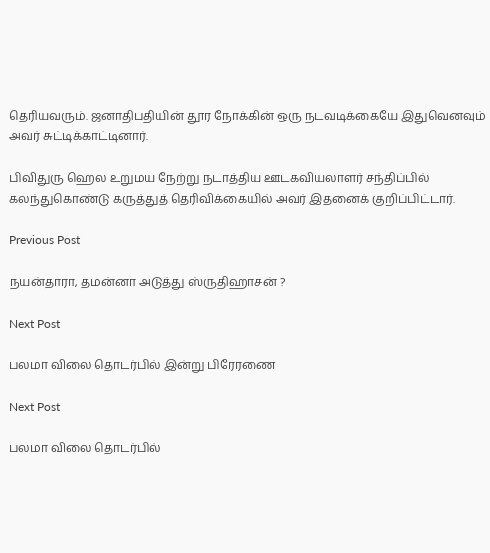தெரியவரும். ஜனாதிபதியின் தூர நோக்கின் ஒரு நடவடிக்கையே இதுவெனவும் அவர் சுட்டிக்காட்டினார்.

பிவிதுரு ஹெல உறுமய நேற்று நடாத்திய ஊடகவியலாளர் சந்திப்பில் கலந்துகொண்டு கருத்துத் தெரிவிக்கையில் அவர் இதனைக் குறிப்பிட்டார்.

Previous Post

நயன்தாரா, தமன்னா அடுத்து ஸ்ருதிஹாசன் ?

Next Post

பலமா விலை தொடர்பில் இன்று பிரேரணை

Next Post

பலமா விலை தொடர்பில்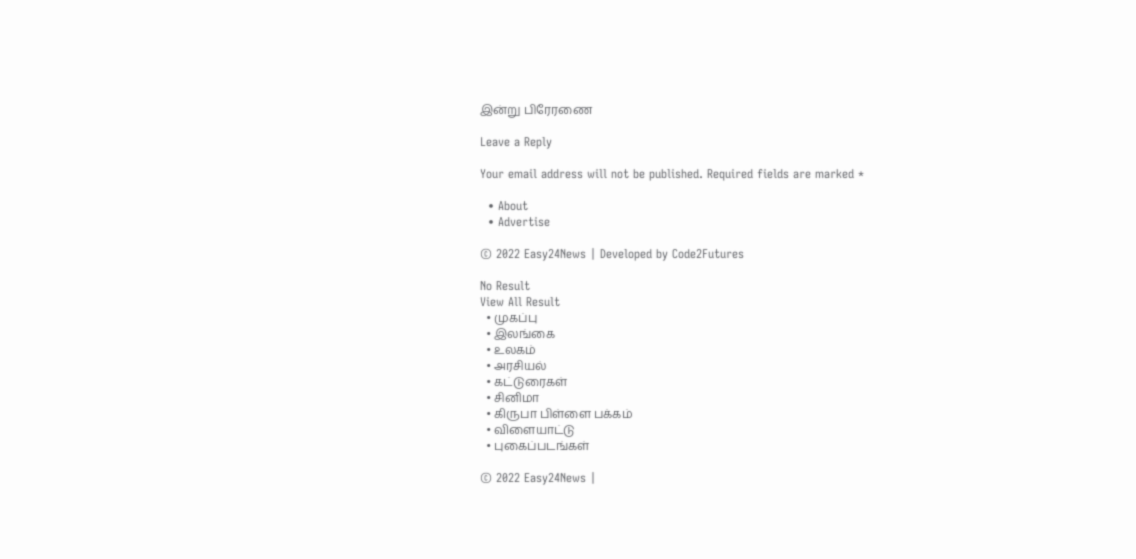இன்று பிரேரணை

Leave a Reply

Your email address will not be published. Required fields are marked *

  • About
  • Advertise

© 2022 Easy24News | Developed by Code2Futures

No Result
View All Result
  • முகப்பு
  • இலங்கை
  • உலகம்
  • அரசியல்
  • கட்டுரைகள்
  • சினிமா
  • கிருபா பிள்ளை பக்கம்
  • விளையாட்டு
  • புகைப்படங்கள்

© 2022 Easy24News |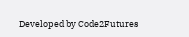Developed by Code2Futures